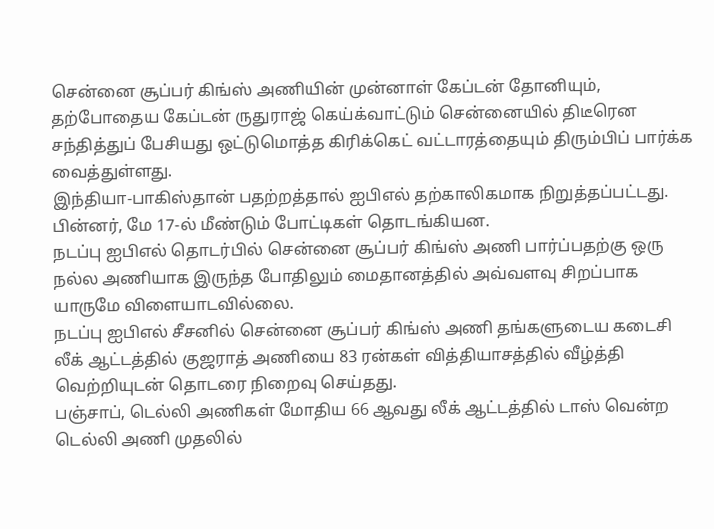சென்னை சூப்பர் கிங்ஸ் அணியின் முன்னாள் கேப்டன் தோனியும், தற்போதைய கேப்டன் ருதுராஜ் கெய்க்வாட்டும் சென்னையில் திடீரென சந்தித்துப் பேசியது ஒட்டுமொத்த கிரிக்கெட் வட்டாரத்தையும் திரும்பிப் பார்க்க வைத்துள்ளது.
இந்தியா-பாகிஸ்தான் பதற்றத்தால் ஐபிஎல் தற்காலிகமாக நிறுத்தப்பட்டது. பின்னர், மே 17-ல் மீண்டும் போட்டிகள் தொடங்கியன.
நடப்பு ஐபிஎல் தொடர்பில் சென்னை சூப்பர் கிங்ஸ் அணி பார்ப்பதற்கு ஒரு நல்ல அணியாக இருந்த போதிலும் மைதானத்தில் அவ்வளவு சிறப்பாக யாருமே விளையாடவில்லை.
நடப்பு ஐபிஎல் சீசனில் சென்னை சூப்பர் கிங்ஸ் அணி தங்களுடைய கடைசி லீக் ஆட்டத்தில் குஜராத் அணியை 83 ரன்கள் வித்தியாசத்தில் வீழ்த்தி வெற்றியுடன் தொடரை நிறைவு செய்தது.
பஞ்சாப், டெல்லி அணிகள் மோதிய 66 ஆவது லீக் ஆட்டத்தில் டாஸ் வென்ற டெல்லி அணி முதலில்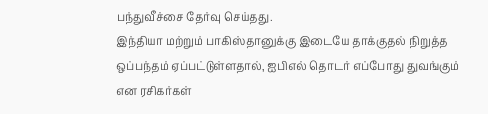பந்துவீச்சை தேர்வு செய்தது.
இந்தியா மற்றும் பாகிஸ்தானுக்கு இடையே தாக்குதல் நிறுத்த ஒப்பந்தம் ஏப்பட்டுள்ளதால், ஐபிஎல் தொடர் எப்போது துவங்கும் என ரசிகர்கள்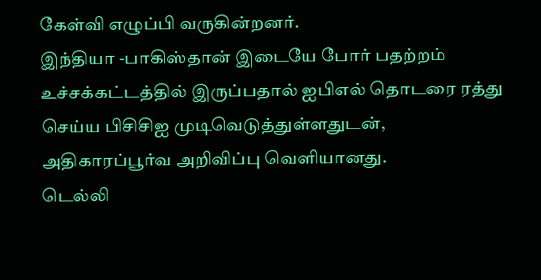கேள்வி எழுப்பி வருகின்றனர்.
இந்தியா -பாகிஸ்தான் இடையே போர் பதற்றம் உச்சக்கட்டத்தில் இருப்பதால் ஐபிஎல் தொடரை ரத்து செய்ய பிசிசிஐ முடிவெடுத்துள்ளதுடன், அதிகாரப்பூர்வ அறிவிப்பு வெளியானது.
டெல்லி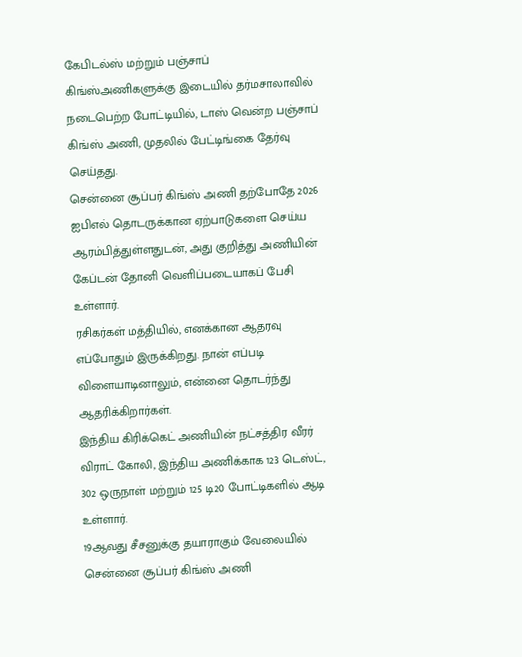கேபிடல்ஸ் மற்றும் பஞ்சாப் கிங்ஸ்அணிகளுக்கு இடையில் தர்மசாலாவில் நடைபெற்ற போட்டியில், டாஸ் வென்ற பஞ்சாப் கிங்ஸ் அணி, முதலில் பேட்டிங்கை தேர்வு செய்தது.
சென்னை சூப்பர் கிங்ஸ் அணி தற்போதே 2026 ஐபிஎல் தொடருக்கான ஏற்பாடுகளை செய்ய ஆரம்பித்துள்ளதுடன், அது குறித்து அணியின் கேப்டன் தோனி வெளிப்படையாகப் பேசி உள்ளார்.
ரசிகர்கள் மத்தியில், எனக்கான ஆதரவு எப்போதும் இருக்கிறது. நான் எப்படி விளையாடினாலும், என்னை தொடர்ந்து ஆதரிக்கிறார்கள்.
இந்திய கிரிக்கெட் அணியின் நட்சத்திர வீரர் விராட் கோலி, இந்திய அணிக்காக 123 டெஸ்ட், 302 ஒருநாள் மற்றும் 125 டி20 போட்டிகளில் ஆடி உள்ளார்.
19ஆவது சீசனுக்கு தயாராகும் வேலையில் சென்னை சூப்பர் கிங்ஸ் அணி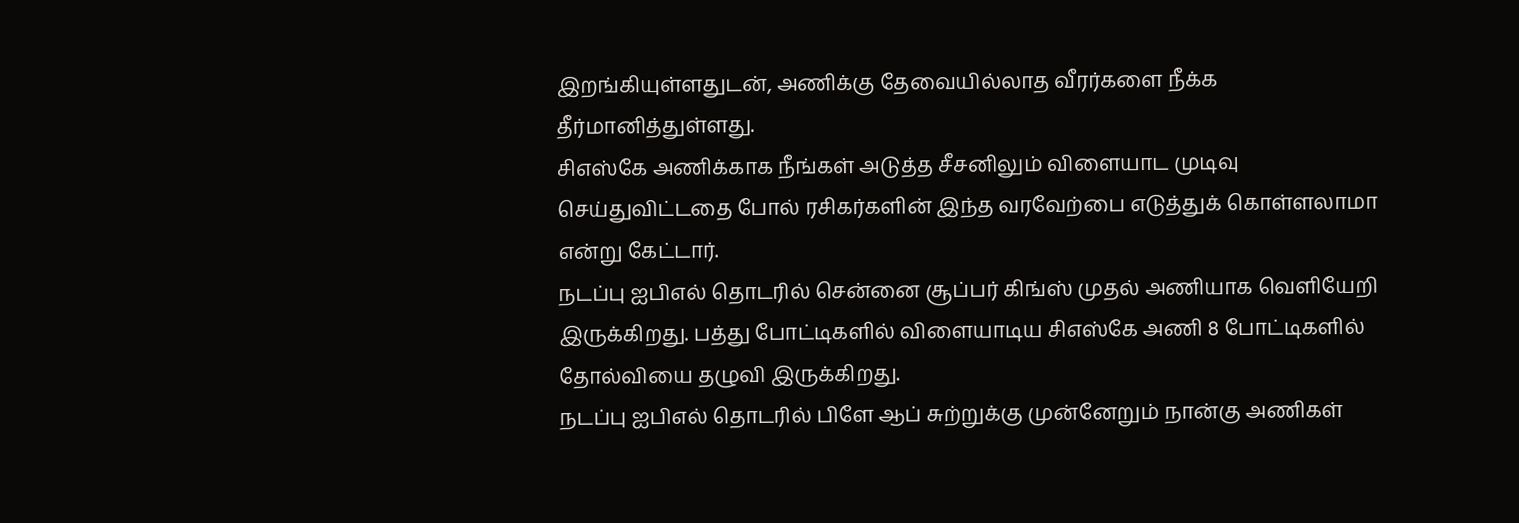இறங்கியுள்ளதுடன், அணிக்கு தேவையில்லாத வீரர்களை நீக்க தீர்மானித்துள்ளது.
சிஎஸ்கே அணிக்காக நீங்கள் அடுத்த சீசனிலும் விளையாட முடிவு செய்துவிட்டதை போல் ரசிகர்களின் இந்த வரவேற்பை எடுத்துக் கொள்ளலாமா என்று கேட்டார்.
நடப்பு ஐபிஎல் தொடரில் சென்னை சூப்பர் கிங்ஸ் முதல் அணியாக வெளியேறி இருக்கிறது. பத்து போட்டிகளில் விளையாடிய சிஎஸ்கே அணி 8 போட்டிகளில் தோல்வியை தழுவி இருக்கிறது.
நடப்பு ஐபிஎல் தொடரில் பிளே ஆப் சுற்றுக்கு முன்னேறும் நான்கு அணிகள்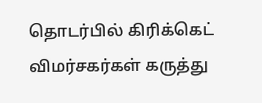தொடர்பில் கிரிக்கெட் விமர்சகர்கள் கருத்து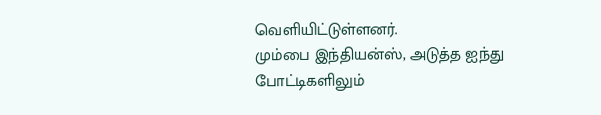வெளியிட்டுள்ளனர்.
மும்பை இந்தியன்ஸ், அடுத்த ஐந்து போட்டிகளிலும்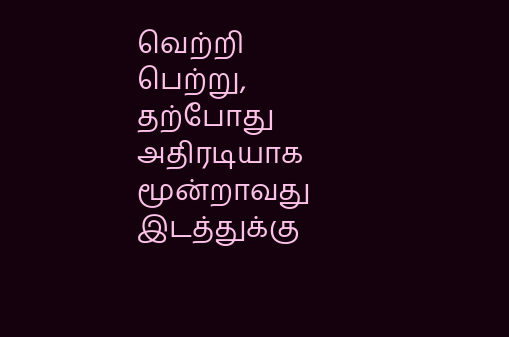வெற்றி பெற்று, தற்போது அதிரடியாக மூன்றாவது இடத்துக்கு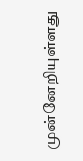முன்னேறியுள்ளது